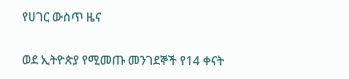የሀገር ውስጥ ዜና

ወደ ኢትዮጵያ የሚመጡ መንገደኞች የ14 ቀናት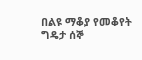በልዩ ማቆያ የመቆየት ግዴታ ሰኞ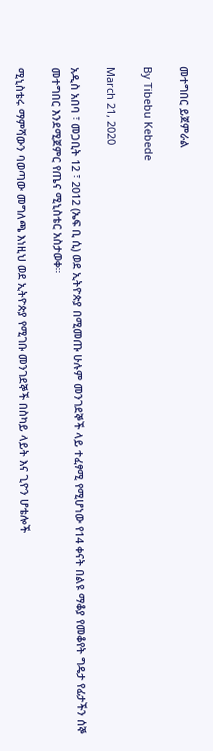መተግበር ይጀምራል

By Tibebu Kebede

March 21, 2020

አዲስ አበባ ፣ መጋቢት 12 ፣ 2012 (ኤፍ ቢ ሲ) ወደ ኢትዮጵያ በሚመጡ ሁሉም መንገደኞች ላይ ተፈፃሚ የሚሆነው የ14 ቀናት በልዩ ማቆያ የመቆየት ግዴታ የፊታችን ሰኞ መተግበር እንደሚጀምር የጤና ሚኒስቴር አስታወቀ።

ሚኒስቴሩ ማምሻውን ባወጣው መግለጫ እነዚህ ወደ ኢትዮጵያ የሚገቡ መንገደኞች በስካይ ላይት እና ጊዮን ሆቴሎች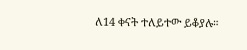ለ14 ቀናት ተለይተው ይቆያሉ።